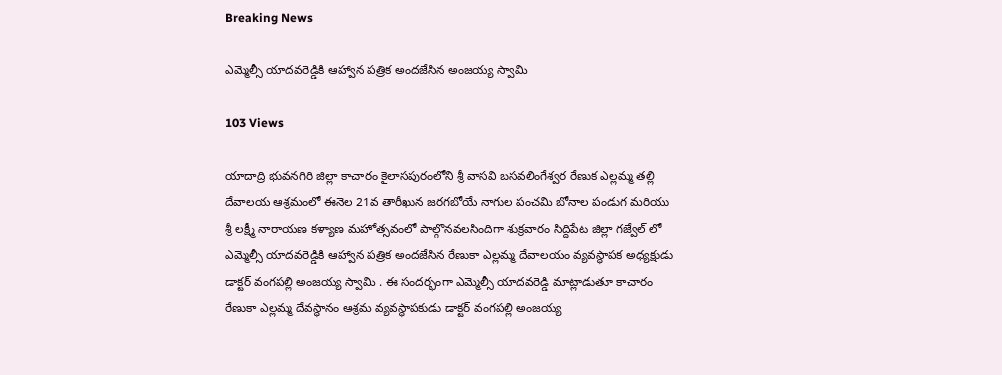Breaking News

ఎమ్మెల్సీ యాదవరెడ్డికి ఆహ్వాన పత్రిక అందజేసిన అంజయ్య స్వామి

103 Views

యాదాద్రి భువనగిరి జిల్లా కాచారం కైలాసపురంలోని శ్రీ వాసవి బసవలింగేశ్వర రేణుక ఎల్లమ్మ తల్లి దేవాలయ ఆశ్రమంలో ఈనెల 21వ తారీఖున జరగబోయే నాగుల పంచమి బోనాల పండుగ మరియు శ్రీ లక్ష్మీ నారాయణ కళ్యాణ మహోత్సవంలో పాల్గొనవలసిందిగా శుక్రవారం సిద్దిపేట జిల్లా గజ్వేల్ లో ఎమ్మెల్సీ యాదవరెడ్డికి ఆహ్వాన పత్రిక అందజేసిన రేణుకా ఎల్లమ్మ దేవాలయం వ్యవస్థాపక అధ్యక్షుడు డాక్టర్ వంగపల్లి అంజయ్య స్వామి . ఈ సందర్భంగా ఎమ్మెల్సీ యాదవరెడ్డి మాట్లాడుతూ కాచారం రేణుకా ఎల్లమ్మ దేవస్థానం ఆశ్రమ వ్యవస్థాపకుడు డాక్టర్ వంగపల్లి అంజయ్య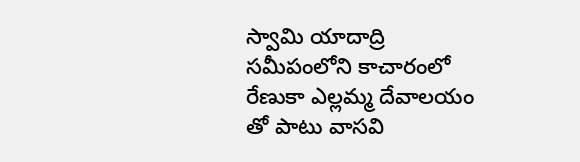స్వామి యాదాద్రి సమీపంలోని కాచారంలో రేణుకా ఎల్లమ్మ దేవాలయం తో పాటు వాసవి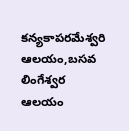కన్యకాపరమేశ్వరి ఆలయం,బసవ లింగేశ్వర ఆలయం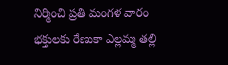నిర్మించి ప్రతి మంగళ వారం భక్తులకు రేణుకా ఎల్లమ్మ తల్లి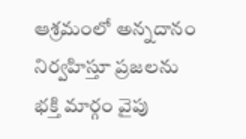ఆశ్రమంలో అన్నదానం నిర్వహిస్తూ ప్రజలను భక్తి మార్గం వైపు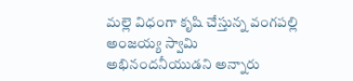మల్లె విధంగా కృషి చేస్తున్న వంగపల్లి అంజయ్య స్వామి అభినందనీయుడని అన్నారు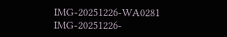IMG-20251226-WA0281
IMG-20251226-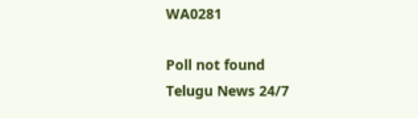WA0281

Poll not found
Telugu News 24/7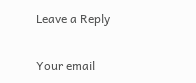Leave a Reply

Your email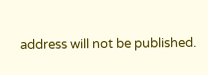address will not be published.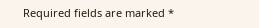Required fields are marked *